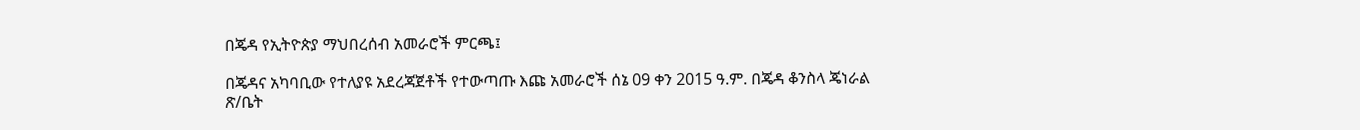በጄዳ የኢትዮጵያ ማህበረሰብ አመራሮች ምርጫ፤

በጄዳና አካባቢው የተለያዩ አደረጃጀቶች የተውጣጡ እጩ አመራሮች ሰኔ 09 ቀን 2015 ዓ.ም. በጄዳ ቆንስላ ጄነራል ጽ/ቤት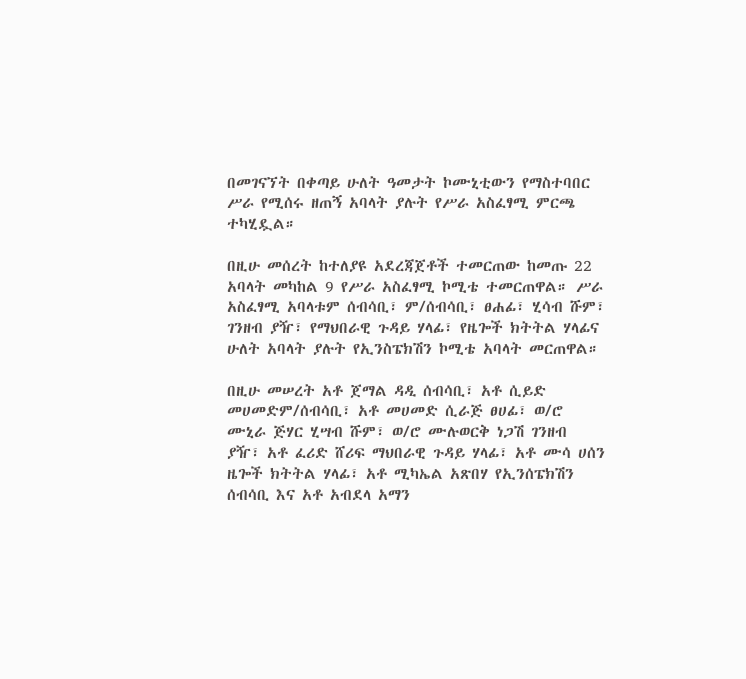በመገናኘት በቀጣይ ሁለት ዓመታት ኮሙኒቲውን የማስተባበር ሥራ የሚሰሩ ዘጠኝ አባላት ያሉት የሥራ አስፈፃሚ ምርጫ ተካሂዷል።

በዚሁ መሰረት ከተለያዩ አደረጃጀቶች ተመርጠው ከመጡ 22 አባላት መካከል 9 የሥራ አስፈፃሚ ኮሚቴ ተመርጠዋል። ሥራ አስፈፃሚ አባላቱም ሰብሳቢ፣ ም/ሰብሳቢ፣ ፀሐፊ፣ ሂሳብ ሹም፣ ገንዘብ ያዥ፣ የማህበራዊ ጉዳይ ሃላፊ፣ የዜጐች ክትትል ሃላፊና ሁለት አባላት ያሉት የኢንስፔክሽን ኮሚቴ አባላት መርጠዋል።

በዚሁ መሠረት አቶ ጀማል ዳዲ ሰብሳቢ፣ አቶ ሲይድ መሀመድም/ሰብሳቢ፣ አቶ መሀመድ ሲራጅ ፀሀፊ፣ ወ/ሮ ሙኒራ ጅሃር ሂሣብ ሹም፣ ወ/ሮ ሙሉወርቅ ነጋሽ ገንዘብ ያዥ፣ አቶ ፈሪድ ሸሪፍ ማህበራዊ ጉዳይ ሃላፊ፣ አቶ ሙሳ ሀሰን ዜጐች ክትትል ሃላፊ፣ አቶ ሚካኤል አጽበሃ የኢንሰፔክሽን ሰብሳቢ እና አቶ አብደላ አማን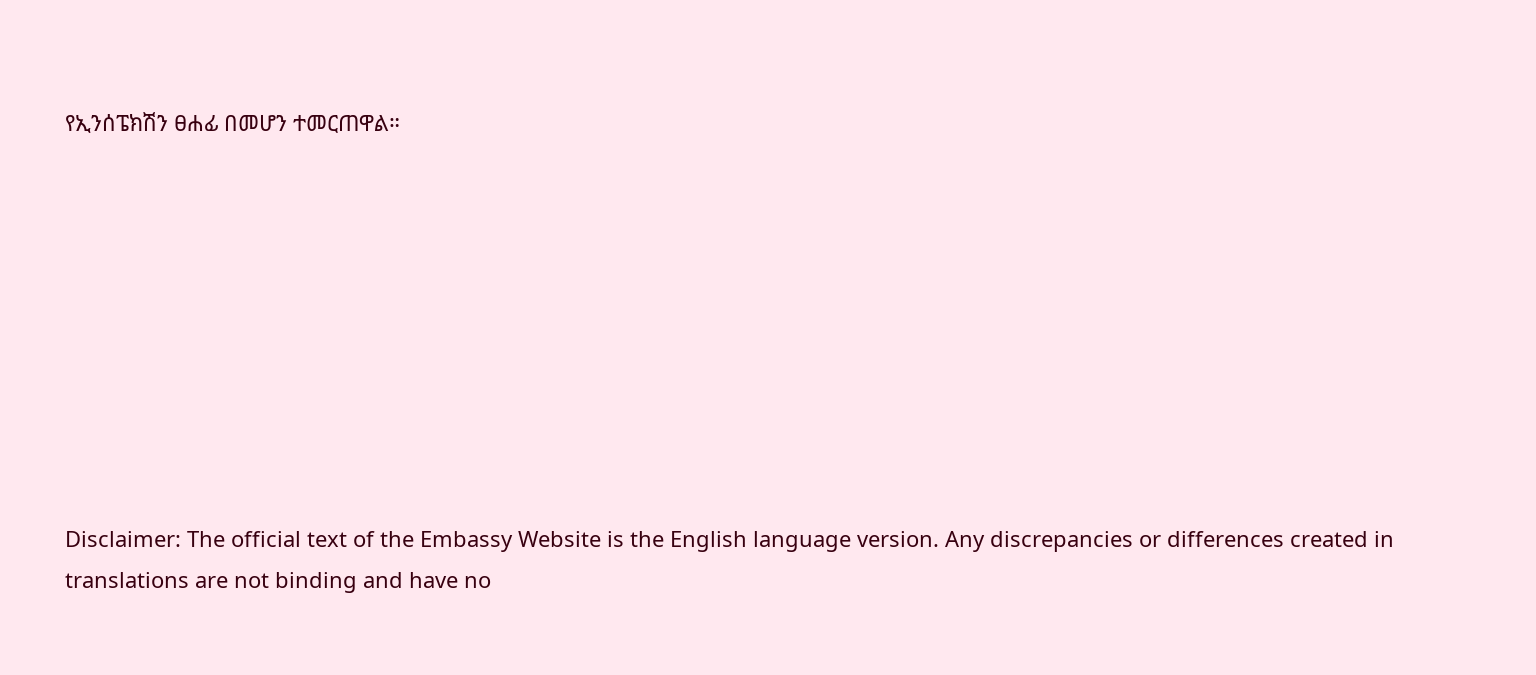የኢንሰፔክሽን ፀሐፊ በመሆን ተመርጠዋል።









Disclaimer: The official text of the Embassy Website is the English language version. Any discrepancies or differences created in translations are not binding and have no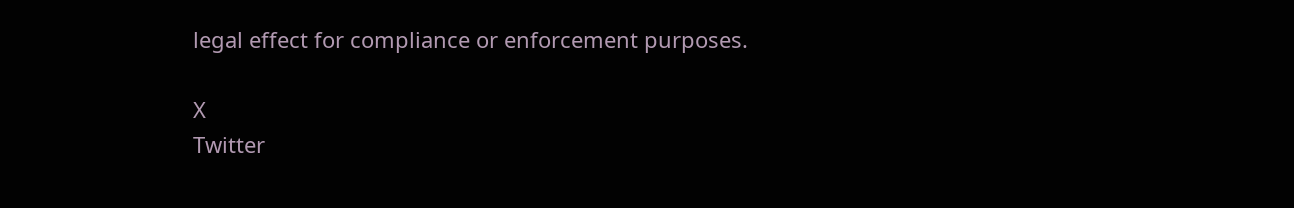legal effect for compliance or enforcement purposes.

X
Twitter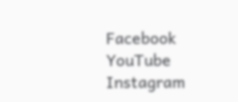Facebook
YouTube
Instagram